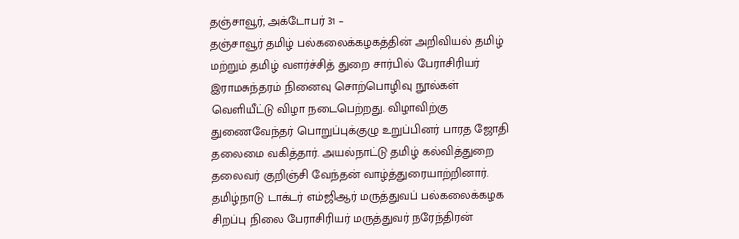தஞ்சாவூர், அக்டோபர் 31 –
தஞ்சாவூர் தமிழ் பல்கலைக்கழகத்தின் அறிவியல் தமிழ் மற்றும் தமிழ் வளர்ச்சித் துறை சார்பில் பேராசிரியர் இராமசுந்தரம் நினைவு சொற்பொழிவு நூல்கள் வெளியீட்டு விழா நடைபெற்றது. விழாவிற்கு துணைவேந்தர் பொறுப்புக்குழு உறுப்பினர் பாரத ஜோதி தலைமை வகித்தார். அயல்நாட்டு தமிழ் கல்வித்துறை தலைவர் குறிஞ்சி வேந்தன் வாழ்த்துரையாற்றினார். தமிழ்நாடு டாக்டர் எம்ஜிஆர் மருத்துவப் பல்கலைக்கழக சிறப்பு நிலை பேராசிரியர் மருத்துவர் நரேந்திரன்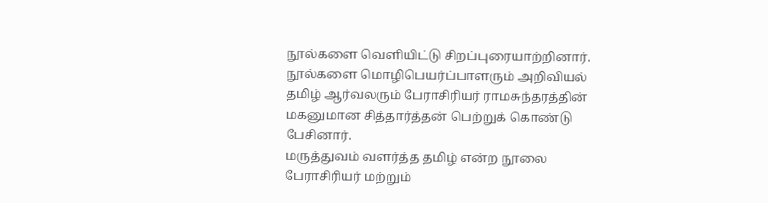நூல்களை வெளியிட்டு சிறப்புரையாற்றினார். நூல்களை மொழிபெயர்ப்பாளரும் அறிவியல் தமிழ் ஆர்வலரும் பேராசிரியர் ராமசுந்தரத்தின் மகனுமான சித்தார்த்தன் பெற்றுக் கொண்டு பேசினார்.
மருத்துவம் வளர்த்த தமிழ் என்ற நூலை பேராசிரியர் மற்றும்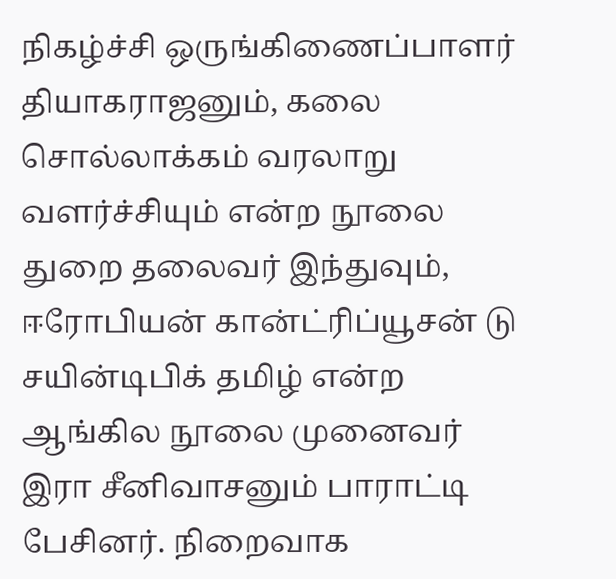நிகழ்ச்சி ஒருங்கிணைப்பாளர் தியாகராஜனும், கலை சொல்லாக்கம் வரலாறு வளர்ச்சியும் என்ற நூலை துறை தலைவர் இந்துவும், ஈரோபியன் கான்ட்ரிப்யூசன் டு சயின்டிபிக் தமிழ் என்ற ஆங்கில நூலை முனைவர் இரா சீனிவாசனும் பாராட்டி பேசினர். நிறைவாக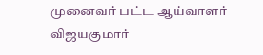முனைவர் பட்ட ஆய்வாளர் விஜயகுமார்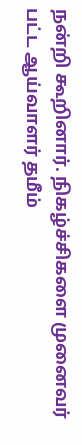நன்றி கூறினார். நிகழ்ச்சிகளை முனைவர் பட்ட ஆய்வாளர் தமீம்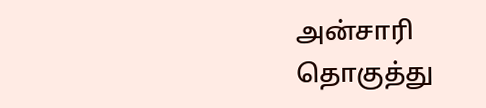அன்சாரி தொகுத்து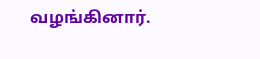வழங்கினார்.